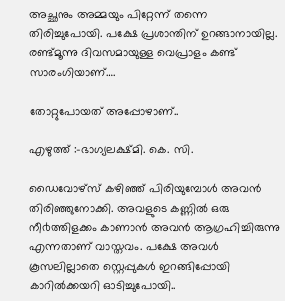അച്ഛനും അമ്മയും പിറ്റേന്ന് തന്നെ തിരിച്ചുപോയി. പക്ഷേ പ്രശാന്തിന് ഉറങ്ങാനായില്ല. രണ്ട്മൂന്നു ദിവസമായുള്ള വെപ്രാളം കണ്ട് സാരംഗിയാണ്….

തോറ്റുപോയത് അപ്പോഴാണ്..

എഴുത്ത് :-ഭാഗ്യലക്ഷ്മി. കെ. സി.

ഡൈവോഴ്സ് കഴിഞ്ഞ് പിരിയുമ്പോൾ അവൻ തിരിഞ്ഞുനോക്കി. അവളുടെ കണ്ണിൽ ഒരു നീ൪ത്തിളക്കം കാണാൻ അവൻ ആഗ്രഹിച്ചിരുന്നു എന്നതാണ് വാസ്തവം. പക്ഷേ അവൾ കൂസലില്ലാതെ സ്റ്റെപ്പുകൾ ഇറങ്ങിപ്പോയി കാറിൽക്കയറി ഓടിച്ചുപോയി..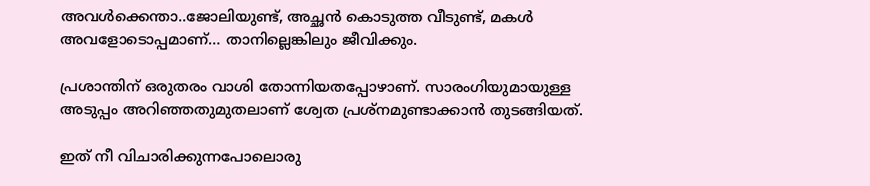അവൾക്കെന്താ..ജോലിയുണ്ട്, അച്ഛൻ കൊടുത്ത വീടുണ്ട്, മകൾ അവളോടൊപ്പമാണ്… താനില്ലെങ്കിലും ജീവിക്കും.

പ്രശാന്തിന് ഒരുതരം വാശി തോന്നിയതപ്പോഴാണ്. സാരംഗിയുമായുള്ള അടുപ്പം അറിഞ്ഞതുമുതലാണ് ശ്വേത പ്രശ്നമുണ്ടാക്കാൻ തുടങ്ങിയത്.

ഇത് നീ വിചാരിക്കുന്നപോലൊരു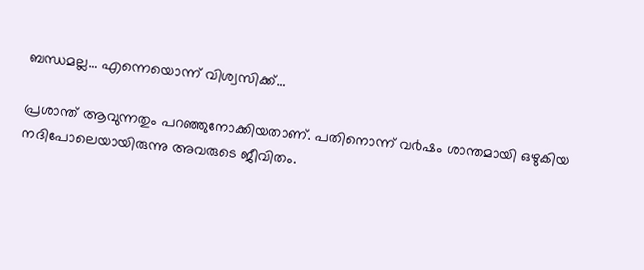ബന്ധമല്ല… എന്നെയൊന്ന് വിശ്വസിക്ക്…

പ്രശാന്ത് ആവുന്നതും പറഞ്ഞുനോക്കിയതാണ്. പതിനൊന്ന് വ൪ഷം ശാന്തമായി ഒഴുകിയ നദിപോലെയായിരുന്നു അവരുടെ ജീവിതം.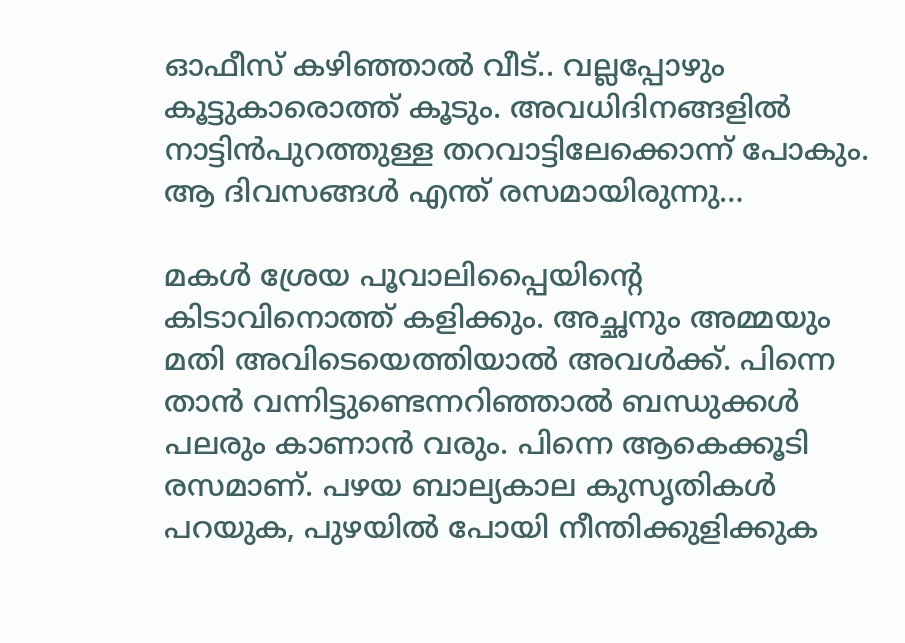ഓഫീസ് കഴിഞ്ഞാൽ വീട്.. വല്ലപ്പോഴും കൂട്ടുകാരൊത്ത് കൂടും. അവധിദിനങ്ങളിൽ നാട്ടിൻപുറത്തുള്ള തറവാട്ടിലേക്കൊന്ന് പോകും. ആ ദിവസങ്ങൾ എന്ത് രസമായിരുന്നു…

മകൾ ശ്രേയ പൂവാലിപ്പൈയിന്റെ കിടാവിനൊത്ത് കളിക്കും. അച്ഛനും അമ്മയും മതി അവിടെയെത്തിയാൽ അവൾക്ക്. പിന്നെ താൻ വന്നിട്ടുണ്ടെന്നറിഞ്ഞാൽ ബന്ധുക്കൾ പലരും കാണാൻ വരും. പിന്നെ ആകെക്കൂടി രസമാണ്. പഴയ ബാല്യകാല കുസൃതികൾ പറയുക, പുഴയിൽ പോയി നീന്തിക്കുളിക്കുക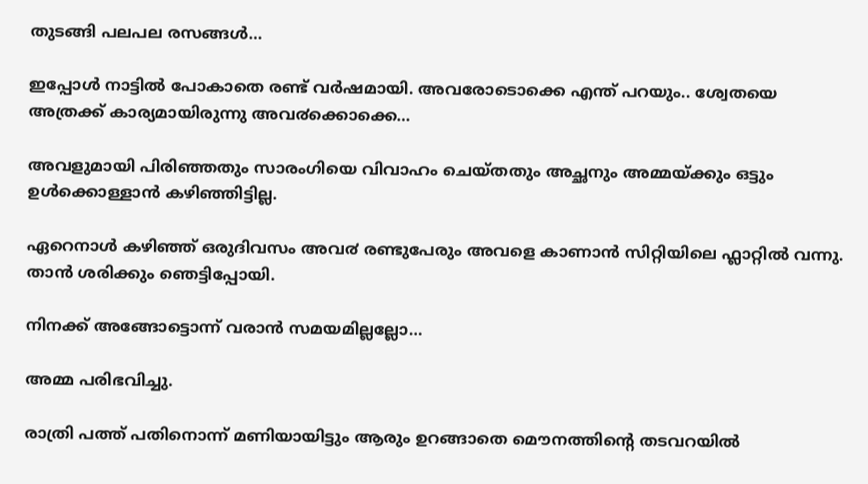തുടങ്ങി പലപല രസങ്ങൾ…

ഇപ്പോൾ നാട്ടിൽ പോകാതെ രണ്ട് വർഷമായി. അവരോടൊക്കെ എന്ത് പറയും.. ശ്വേതയെ അത്രക്ക് കാര്യമായിരുന്നു അവ൪ക്കൊക്കെ…

അവളുമായി പിരിഞ്ഞതും സാരംഗിയെ വിവാഹം ചെയ്തതും അച്ഛനും അമ്മയ്ക്കും ഒട്ടും ഉൾക്കൊള്ളാൻ കഴിഞ്ഞിട്ടില്ല.

ഏറെനാൾ കഴിഞ്ഞ് ഒരുദിവസം അവ൪ രണ്ടുപേരും അവളെ കാണാൻ സിറ്റിയിലെ ഫ്ലാറ്റിൽ വന്നു. താൻ ശരിക്കും ഞെട്ടിപ്പോയി.

നിനക്ക് അങ്ങോട്ടൊന്ന് വരാൻ സമയമില്ലല്ലോ…

അമ്മ പരിഭവിച്ചു.

രാത്രി പത്ത് പതിനൊന്ന് മണിയായിട്ടും ആരും ഉറങ്ങാതെ മൌനത്തിന്റെ തടവറയിൽ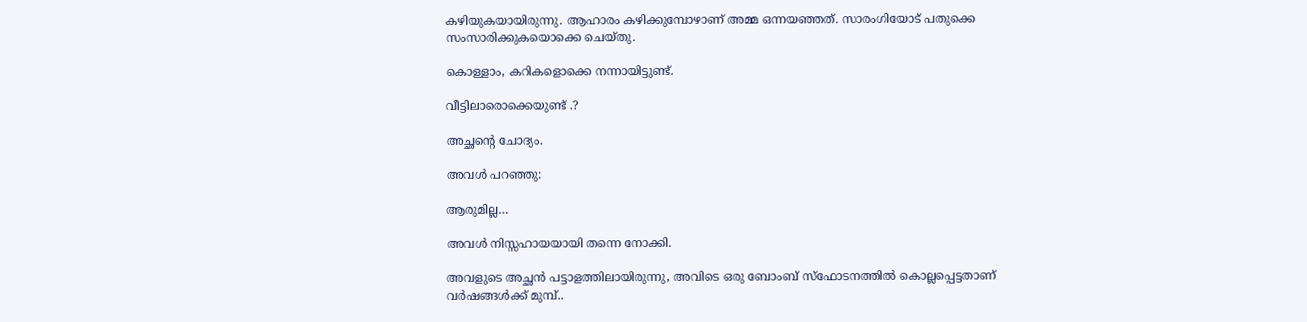കഴിയുകയായിരുന്നു. ആഹാരം കഴിക്കുമ്പോഴാണ് അമ്മ ഒന്നയഞ്ഞത്. സാരംഗിയോട് പതുക്കെ സംസാരിക്കുകയൊക്കെ ചെയ്തു.

കൊള്ളാം, കറികളൊക്കെ നന്നായിട്ടുണ്ട്.

വീട്ടിലാരൊക്കെയുണ്ട് .?

അച്ഛന്റെ ചോദ്യം.

അവൾ പറഞ്ഞു:

ആരുമില്ല…

അവൾ നിസ്സഹായയായി തന്നെ നോക്കി.

അവളുടെ അച്ഛൻ പട്ടാളത്തിലായിരുന്നു, അവിടെ ഒരു ബോംബ് സ്ഫോടനത്തിൽ കൊല്ലപ്പെട്ടതാണ് വർഷങ്ങൾക്ക് മുമ്പ്..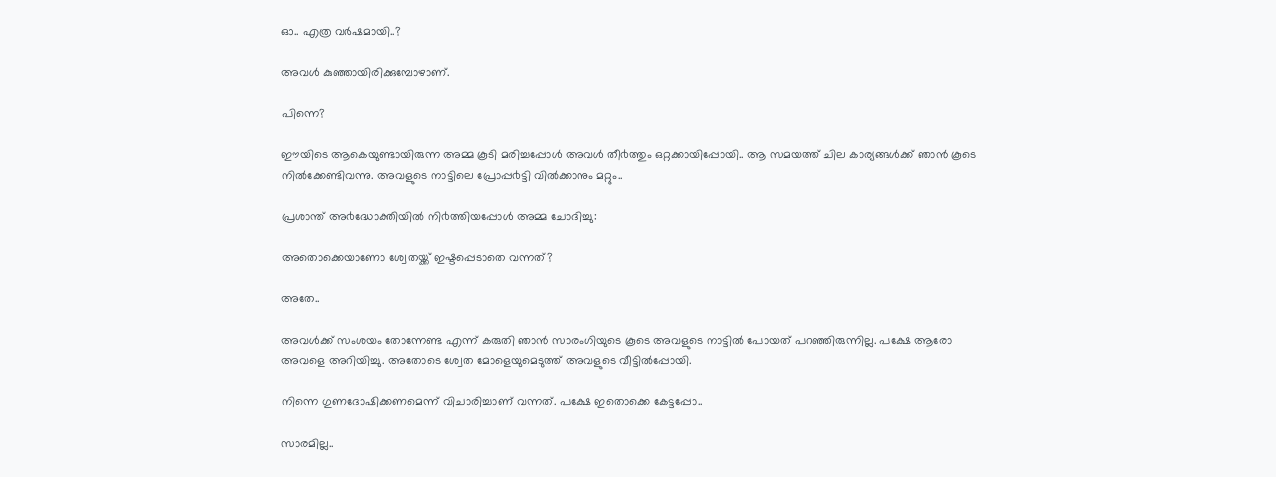ഓ.. എത്ര വർഷമായി..?

അവൾ കുഞ്ഞായിരിക്കുമ്പോഴാണ്.

പിന്നെ?

ഈയിടെ ആകെയുണ്ടായിരുന്ന അമ്മ കൂടി മരിച്ചപ്പോൾ അവൾ തീ൪ത്തും ഒറ്റക്കായിപ്പോയി.. ആ സമയത്ത് ചില കാര്യങ്ങൾക്ക് ഞാൻ കൂടെ നിൽക്കേണ്ടിവന്നു. അവളുടെ നാട്ടിലെ പ്രോപ്പ൪ട്ടി വിൽക്കാനും മറ്റും..

പ്രശാന്ത് അ൪ദ്ധോക്തിയിൽ നി൪ത്തിയപ്പോൾ അമ്മ ചോദിച്ചു:

അതൊക്കെയാണോ ശ്വേതയ്ക്ക് ഇഷ്ടപ്പെടാതെ വന്നത്?

അതേ..

അവൾക്ക് സംശയം തോന്നേണ്ട എന്ന് കരുതി ഞാൻ സാരംഗിയുടെ കൂടെ അവളുടെ നാട്ടിൽ പോയത് പറഞ്ഞിരുന്നില്ല. പക്ഷേ ആരോ അവളെ അറിയിച്ചു. അതോടെ ശ്വേത മോളെയുമെടുത്ത് അവളുടെ വീട്ടിൽപ്പോയി.

നിന്നെ ഗുണദോഷിക്കണമെന്ന് വിചാരിച്ചാണ് വന്നത്. പക്ഷേ ഇതൊക്കെ കേട്ടപ്പോ..

സാരമില്ല..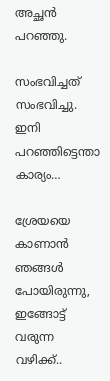അച്ഛൻ പറഞ്ഞു.

സംഭവിച്ചത് സംഭവിച്ചു. ഇനി പറഞ്ഞിട്ടെന്താ കാര്യം…

ശ്രേയയെ കാണാൻ ഞങ്ങൾ പോയിരുന്നു, ഇങ്ങോട്ട് വരുന്ന വഴിക്ക്..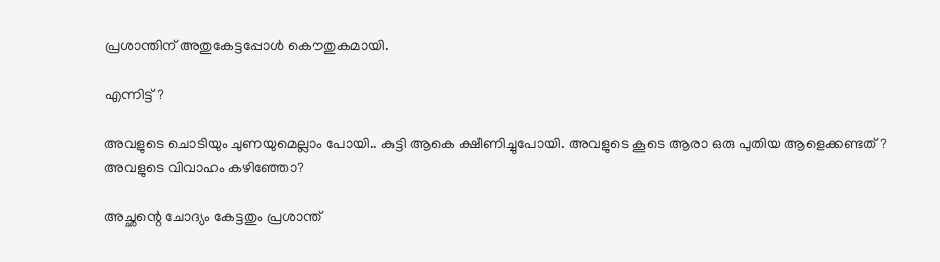പ്രശാന്തിന് അതുകേട്ടപ്പോൾ കൌതുകമായി.

എന്നിട്ട്?

അവളുടെ ചൊടിയും ചുണയുമെല്ലാം പോയി.. കുട്ടി ആകെ‌ ക്ഷീണിച്ചുപോയി. അവളുടെ കൂടെ ആരാ ഒരു പുതിയ ആളെക്കണ്ടത്? അവളുടെ വിവാഹം കഴിഞ്ഞോ?

അച്ഛന്റെ ചോദ്യം കേട്ടതും പ്രശാന്ത്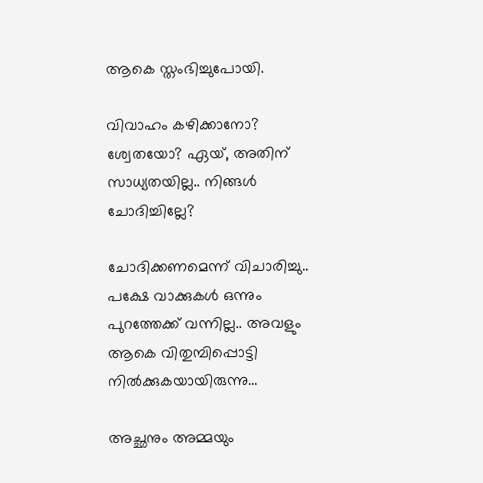ആകെ സ്തംഭിച്ചുപോയി.

വിവാഹം കഴിക്കാനോ? ശ്വേതയോ? ഏയ്, അതിന് സാധ്യതയില്ല.. നിങ്ങൾ ചോദിച്ചില്ലേ?

ചോദിക്കണമെന്ന് വിചാരിച്ചു.. പക്ഷേ വാക്കുകൾ ഒന്നും പുറത്തേക്ക് വന്നില്ല.. അവളും ആകെ വിതുമ്പിപ്പൊട്ടി നിൽക്കുകയായിരുന്നു…

അച്ഛനും അമ്മയും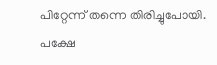പിറ്റേന്ന് തന്നെ തിരിച്ചുപോയി. പക്ഷേ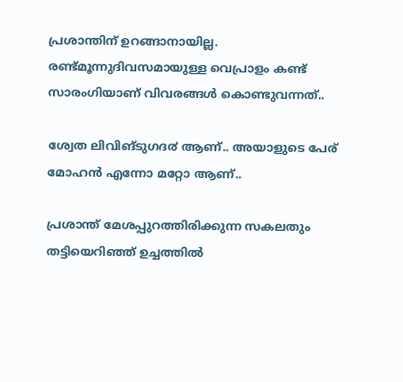പ്രശാന്തിന് ഉറങ്ങാനായില്ല. രണ്ട്മൂന്നുദിവസമായുള്ള വെപ്രാളം കണ്ട് സാരംഗിയാണ് വിവരങ്ങൾ കൊണ്ടുവന്നത്..

ശ്വേത ലിവിങ്ടുഗദ൪ ആണ്.. അയാളുടെ പേര് മോഹൻ എന്നോ മറ്റോ ആണ്..

പ്രശാന്ത് മേശപ്പുറത്തിരിക്കുന്ന സകലതും തട്ടിയെറിഞ്ഞ് ഉച്ചത്തിൽ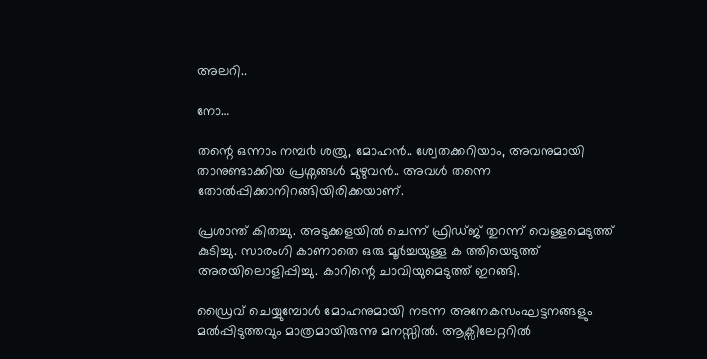അലറി..

നോ…

തന്റെ ഒന്നാം നമ്പ൪ ശത്രു, മോഹൻ.. ശ്വേതക്കറിയാം, അവനുമായി താനുണ്ടാക്കിയ പ്രശ്നങ്ങൾ മുഴുവൻ.. അവൾ തന്നെ തോൽപ്പിക്കാനിറങ്ങിയിരിക്കയാണ്.

പ്രശാന്ത് കിതച്ചു. അടുക്കളയിൽ ചെന്ന് ഫ്രിഡ്ജ് തുറന്ന് വെള്ളമെടുത്ത് കുടിച്ചു. സാരംഗി കാണാതെ ഒരു മൂർച്ചയുള്ള ക ത്തിയെടുത്ത് അരയിലൊളിപ്പിച്ചു. കാറിന്റെ ചാവിയുമെടുത്ത് ഇറങ്ങി.

ഡ്രൈവ് ചെയ്യുമ്പോൾ മോഹനുമായി നടന്ന അനേകസംഘട്ടനങ്ങളും മൽപ്പിടുത്തവും മാത്രമായിരുന്നു മനസ്സിൽ. ആക്സിലേറ്ററിൽ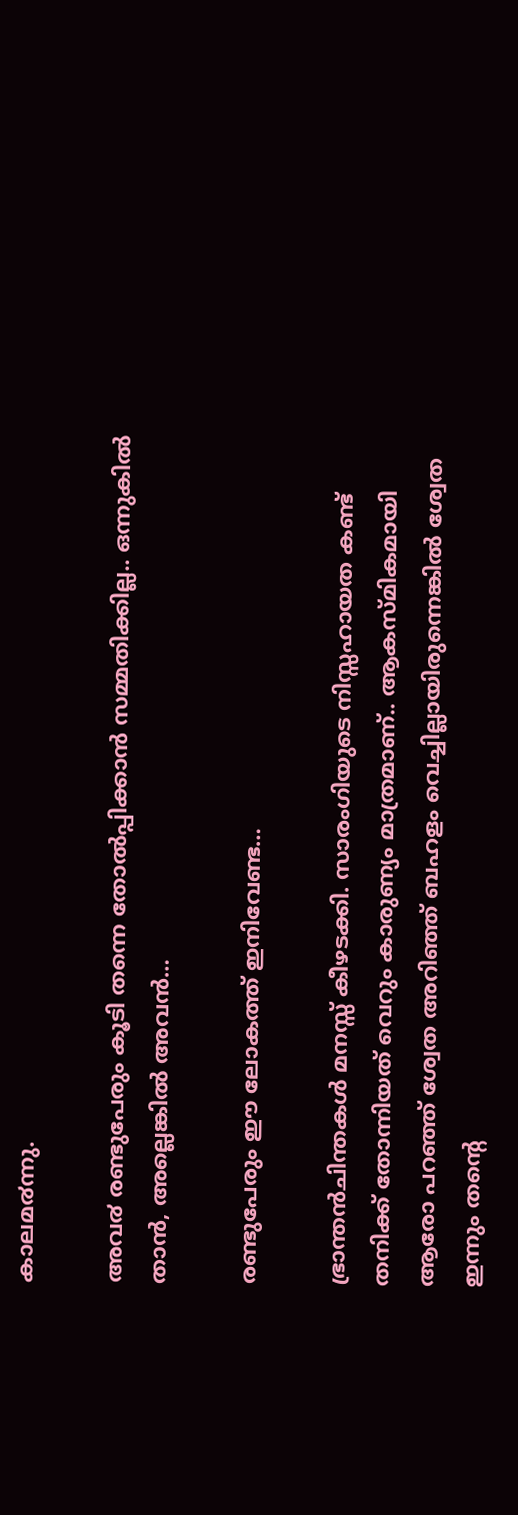കാലമ൪ന്നു.

അവ൪ രണ്ടുപേരും കൂടി തന്നെ തോൽപ്പിക്കാൻ സമ്മതിക്കില്ല.. ഒന്നുകിൽ താൻ, അല്ലെങ്കിൽ അവൻ…

രണ്ടുപേരും ഈ ലോകത്ത് ഇനിവേണ്ട…

ഭ്രാന്തൻചിന്തകൾ മനസ്സ് കീഴടക്കി. സാരംഗിയുടെ നിസ്സഹായത കണ്ട് തനിക്ക് തോന്നിയത് വെറും കാരുണ്യം മാത്രമാണ്.. ആകസ്മികമായി ആരോ പറഞ്ഞ് ശ്വേത അറിഞ്ഞ് ബഹളം വെച്ചില്ലായിരുന്നെങ്കിൽ ശ്വേത ഇന്നും തന്റെ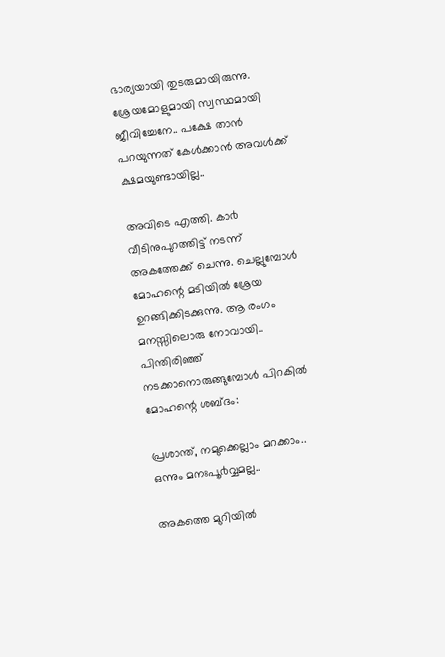ഭാര്യയായി തുടരുമായിരുന്നു. ശ്രേയമോളുമായി സ്വസ്ഥമായി ജീവിച്ചേനേ.. പക്ഷേ താൻ പറയുന്നത് കേൾക്കാൻ അവൾക്ക് ക്ഷമയുണ്ടായില്ല..

അവിടെ എത്തി. കാ൪ വീടിനുപുറത്തിട്ട് നടന്ന് അകത്തേക്ക് ചെന്നു. ചെല്ലുമ്പോൾ മോഹന്റെ മടിയിൽ ശ്രേയ ഉറങ്ങിക്കിടക്കുന്നു. ആ രംഗം മനസ്സിലൊരു നോവായി.. പിന്തിരിഞ്ഞ് നടക്കാനൊരുങ്ങുമ്പോൾ പിറകിൽ മോഹന്റെ ശബ്ദം:

പ്രശാന്ത്, നമുക്കെല്ലാം മറക്കാം.. ഒന്നും മനഃപൂ൪വ്വമല്ല..

അകത്തെ മുറിയിൽ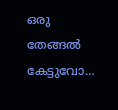ഒരു തേങ്ങൽ കേട്ടുവോ…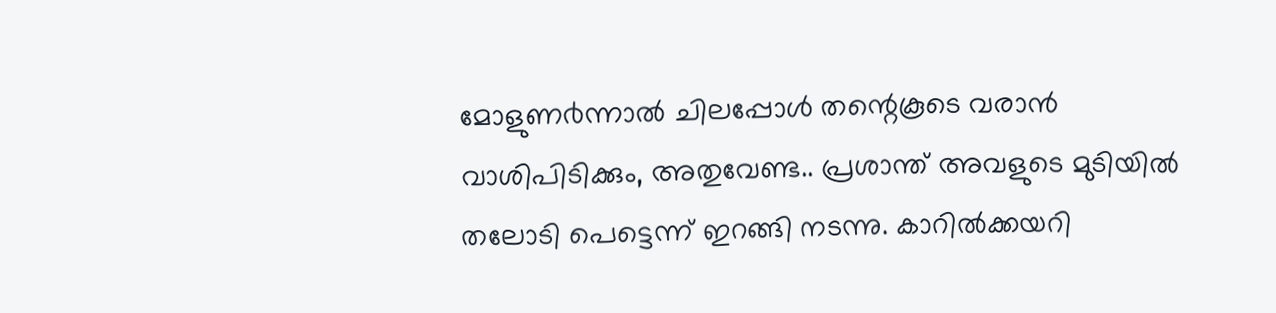മോളുണ൪ന്നാൽ ചിലപ്പോൾ തന്റെകൂടെ വരാൻ വാശിപിടിക്കും, അതുവേണ്ട.. പ്രശാന്ത് അവളുടെ മുടിയിൽ തലോടി പെട്ടെന്ന് ഇറങ്ങി നടന്നു. കാറിൽക്കയറി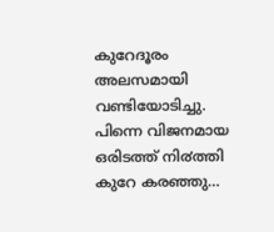കുറേദൂരം അലസമായി വണ്ടിയോടിച്ചു. പിന്നെ വിജനമായ ഒരിടത്ത് നി൪ത്തി കുറേ കരഞ്ഞു…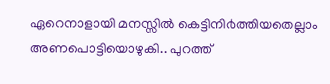ഏറെനാളായി മനസ്സിൽ കെട്ടിനി൪ത്തിയതെല്ലാം അണപൊട്ടിയൊഴുകി.. പുറത്ത്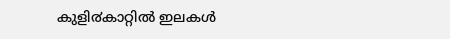കുളി൪കാറ്റിൽ ഇലകൾ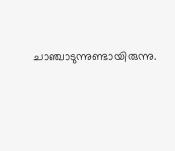ചാഞ്ചാടുന്നുണ്ടായിരുന്നു.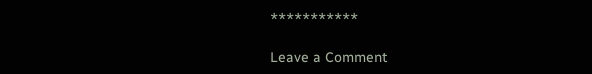***********

Leave a Comment